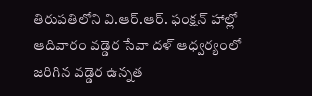తిరుపతిలోని వి.ఆర్.ఆర్. ఫంక్షన్ హాల్లో ఆదివారం వడ్డెర సేవా దళ్ ఆధ్వర్యంలో జరిగిన వడ్డెర ఉన్నత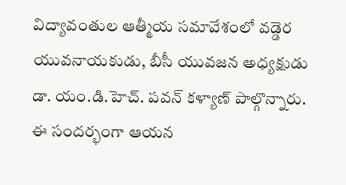విద్యావంతుల ఆత్మీయ సమావేశంలో వడ్డెర యువనాయకుడు, బీసీ యువజన అధ్యక్షుడు డా. యం.డి.హెచ్. పవన్ కళ్యాణ్ పాల్గొన్నారు. ఈ సందర్భంగా ఆయన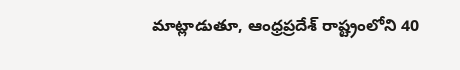మాట్లాడుతూ, ఆంధ్రప్రదేశ్ రాష్ట్రంలోని 40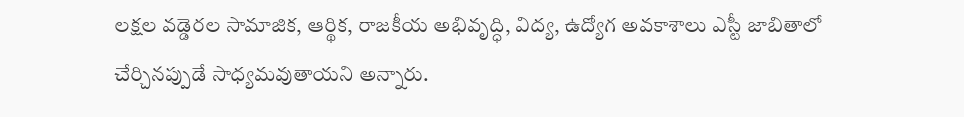లక్షల వడ్డెరల సామాజిక, ఆర్థిక, రాజకీయ అభివృద్ధి, విద్య, ఉద్యోగ అవకాశాలు ఎస్టీ జాబితాలో చేర్చినప్పుడే సాధ్యమవుతాయని అన్నారు.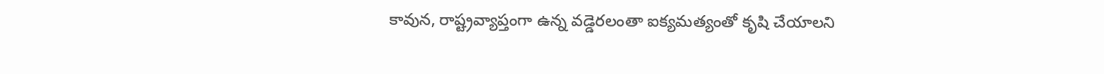కావున, రాష్ట్రవ్యాప్తంగా ఉన్న వడ్డెరలంతా ఐక్యమత్యంతో కృషి చేయాలని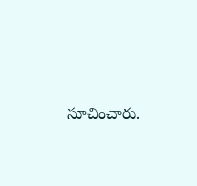సూచించారు.